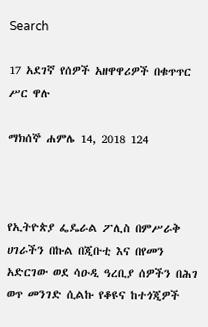Search

17 አደገኛ የሰዎች አዘዋዋሪዎች በቁጥጥር ሥር ዋሉ

ማክሰኞ ሐምሌ 14, 2018 124



የኢትዮጵያ ፌዴራል ፖሊስ በምሥራቅ ሀገራችን በኩል በጂቡቲ እና በየመን አድርገው ወደ ሳዑዲ ዓረቢያ ሰዎችን በሕገ ወጥ መንገድ ሲልኩ የቆዩና ከተጎጂዎች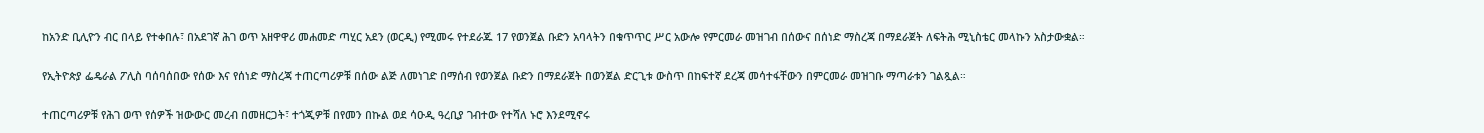ከአንድ ቢሊዮን ብር በላይ የተቀበሉ፣ በአደገኛ ሕገ ወጥ አዘዋዋሪ መሐመድ ጣሂር አደን (ወርዲ) የሚመሩ የተደራጁ 17 የወንጀል ቡድን አባላትን በቁጥጥር ሥር አውሎ የምርመራ መዝገብ በሰውና በሰነድ ማስረጃ በማደራጀት ለፍትሕ ሚኒስቴር መላኩን አስታውቋል።

የኢትዮጵያ ፌዴራል ፖሊስ ባሰባሰበው የሰው እና የሰነድ ማስረጃ ተጠርጣሪዎቹ በሰው ልጅ ለመነገድ በማሰብ የወንጀል ቡድን በማደራጀት በወንጀል ድርጊቱ ውስጥ በከፍተኛ ደረጃ መሳተፋቸውን በምርመራ መዝገቡ ማጣራቱን ገልጿል።

ተጠርጣሪዎቹ የሕገ ወጥ የሰዎች ዝውውር መረብ በመዘርጋት፣ ተጎጂዎቹ በየመን በኩል ወደ ሳዑዲ ዓረቢያ ገብተው የተሻለ ኑሮ እንደሚኖሩ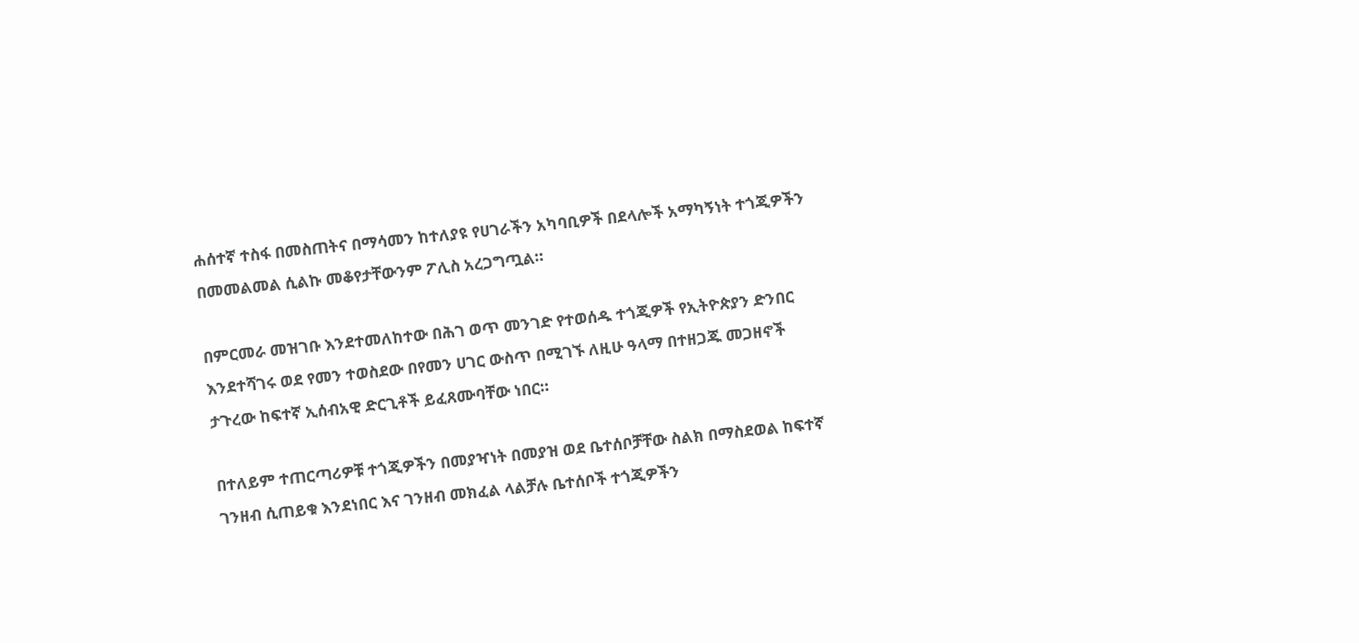ሐሰተኛ ተስፋ በመስጠትና በማሳመን ከተለያዩ የሀገራችን አካባቢዎች በደላሎች አማካኝነት ተጎጂዎችን በመመልመል ሲልኩ መቆየታቸውንም ፖሊስ አረጋግጧል።

በምርመራ መዝገቡ እንደተመለከተው በሕገ ወጥ መንገድ የተወሰዱ ተጎጂዎች የኢትዮጵያን ድንበር እንደተሻገሩ ወደ የመን ተወስደው በየመን ሀገር ውስጥ በሚገኙ ለዚሁ ዓላማ በተዘጋጁ መጋዘኖች ታጉረው ከፍተኛ ኢሰብአዊ ድርጊቶች ይፈጸሙባቸው ነበር።

በተለይም ተጠርጣሪዎቹ ተጎጂዎችን በመያዣነት በመያዝ ወደ ቤተሰቦቻቸው ስልክ በማስደወል ከፍተኛ ገንዘብ ሲጠይቁ እንደነበር እና ገንዘብ መክፈል ላልቻሉ ቤተሰቦች ተጎጂዎችን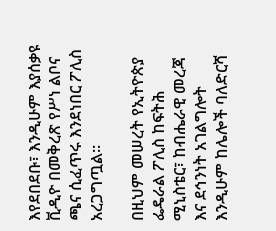እየደበደቡ፣ እንዲሁም እያሰቃዩ ቪዲዮ በመቅረጽ የሥነ ልቦና ጫና ሲፈጥሩ እንደነበር ፖሊስ አረጋግጧል።

በዚህም መሠረት የኢትዮጵያ ፌዴራል ፖሊስ ከፍትሕ ሚኒስቴር፣ ከብሔራዊ መረጃ እና ደኅንነት አገልግሎት እንዲሁም ከሌሎች ባለድርሻ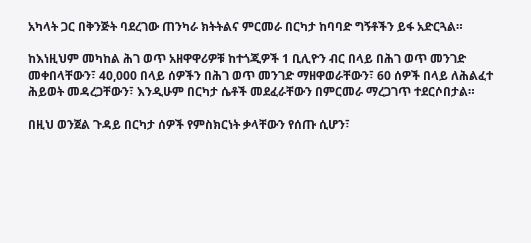አካላት ጋር በቅንጅት ባደረገው ጠንካራ ክትትልና ምርመራ በርካታ ከባባድ ግኝቶችን ይፋ አድርጓል።

ከእነዚህም መካከል ሕገ ወጥ አዘዋዋሪዎቹ ከተጎጂዎች 1 ቢሊዮን ብር በላይ በሕገ ወጥ መንገድ መቀበላቸውን፣ 40,000 በላይ ሰዎችን በሕገ ወጥ መንገድ ማዘዋወራቸውን፣ 60 ሰዎች በላይ ለሕልፈተ ሕይወት መዳረጋቸውን፣ እንዲሁም በርካታ ሴቶች መደፈራቸውን በምርመራ ማረጋገጥ ተደርሶበታል።

በዚህ ወንጀል ጉዳይ በርካታ ሰዎች የምስክርነት ቃላቸውን የሰጡ ሲሆን፣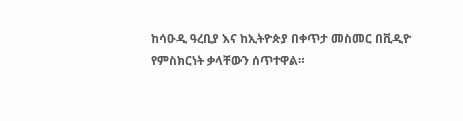ከሳዑዲ ዓረቢያ እና ከኢትዮጵያ በቀጥታ መስመር በቪዲዮ የምስክርነት ቃላቸውን ሰጥተዋል።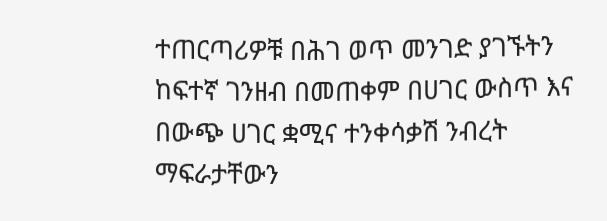ተጠርጣሪዎቹ በሕገ ወጥ መንገድ ያገኙትን ከፍተኛ ገንዘብ በመጠቀም በሀገር ውስጥ እና በውጭ ሀገር ቋሚና ተንቀሳቃሽ ንብረት ማፍራታቸውን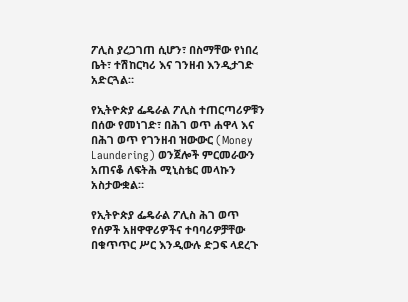ፖሊስ ያረጋገጠ ሲሆን፣ በስማቸው የነበረ ቤት፣ ተሽከርካሪ እና ገንዘብ እንዲታገድ አድርጓል።

የኢትዮጵያ ፌዴራል ፖሊስ ተጠርጣሪዎቹን በሰው የመነገድ፣ በሕገ ወጥ ሐዋላ እና በሕገ ወጥ የገንዘብ ዝውውር (Money Laundering) ወንጀሎች ምርመራውን አጠናቆ ለፍትሕ ሚኒስቴር መላኩን አስታውቋል።

የኢትዮጵያ ፌዴራል ፖሊስ ሕገ ወጥ የሰዎች አዘዋዋሪዎችና ተባባሪዎቻቸው በቁጥጥር ሥር እንዲውሉ ድጋፍ ላደረጉ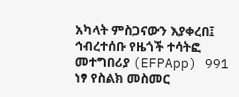አካላት ምስጋናውን እያቀረበ፤ ኅብረተሰቡ የዜጎች ተሳትፎ መተግበሪያ (EFPApp) 991 ነፃ የስልክ መስመር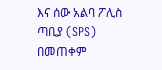እና ሰው አልባ ፖሊስ ጣቢያ (SPS) በመጠቀም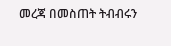መረጃ በመስጠት ትብብሩን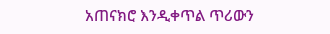አጠናክሮ እንዲቀጥል ጥሪውን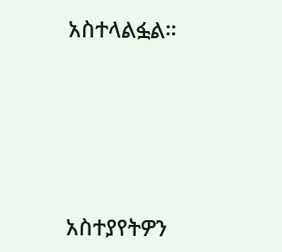አስተላልፏል።





አስተያየትዎን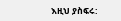እዚህ ያስፍሩ: